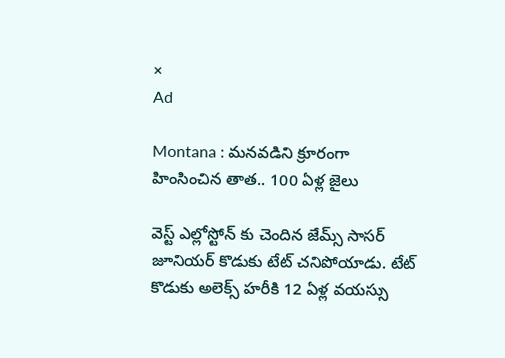×
Ad

Montana : మనవడిని క్రూరంగా హింసించిన తాత.. 100 ఏళ్ల జైలు

వెస్ట్ ఎల్లోస్టోన్ కు చెందిన జేమ్స్ సాసర్ జూనియర్ కొడుకు టేట్ చనిపోయాడు. టేట్ కొడుకు అలెక్స్ హరీకి 12 ఏళ్ల వయస్సు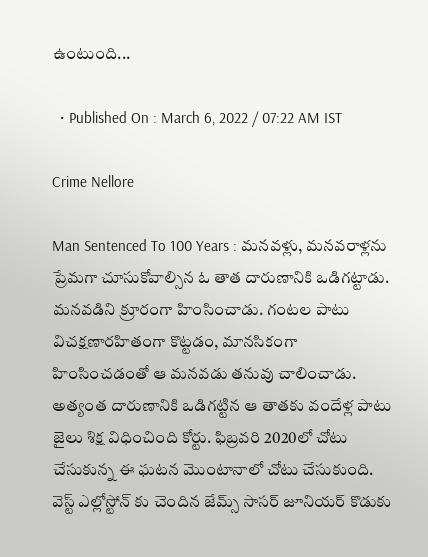ఉంటుంది...

  • Published On : March 6, 2022 / 07:22 AM IST

Crime Nellore

Man Sentenced To 100 Years : మనవళ్లు, మనవరాళ్లను ప్రేమగా చూసుకోవాల్సిన ఓ తాత దారుణానికి ఒడిగట్టాడు. మనవడిని క్రూరంగా హింసించాడు. గంటల పాటు విచక్షణారహితంగా కొట్టడం, మానసికంగా హింసించడంతో ఆ మనవడు తనువు చాలించాడు. అత్యంత దారుణానికి ఒడిగట్టిన ఆ తాతకు వందేళ్ల పాటు జైలు శిక్ష విధించింది కోర్టు. ఫిబ్రవరి 2020లో చోటు చేసుకున్న ఈ ఘటన మొంటానాలో చోటు చేసుకుంది. వెస్ట్ ఎల్లోస్టోన్ కు చెందిన జేమ్స్ సాసర్ జూనియర్ కొడుకు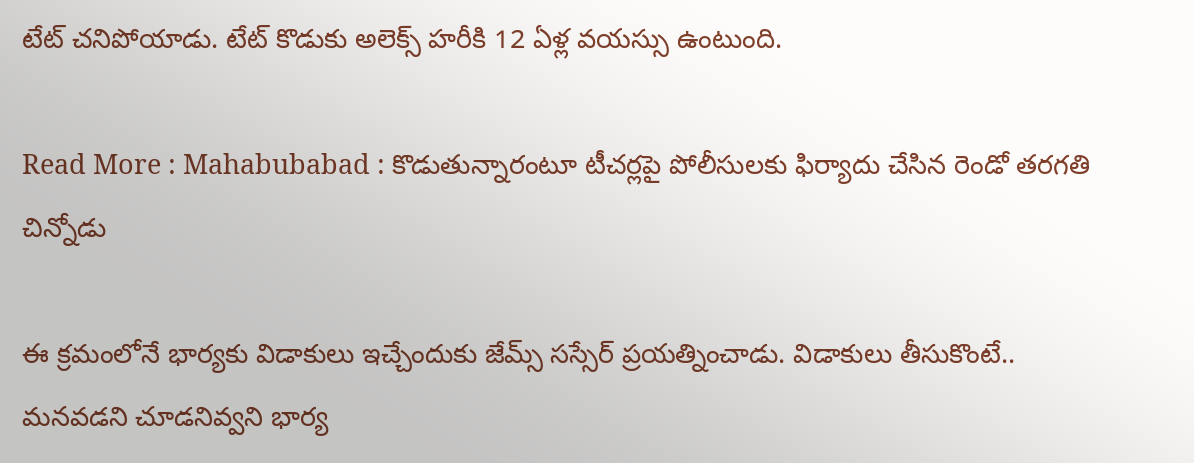టేట్ చనిపోయాడు. టేట్ కొడుకు అలెక్స్ హరీకి 12 ఏళ్ల వయస్సు ఉంటుంది.

Read More : Mahabubabad : కొడుతున్నారంటూ టీచర్లపై పోలీసులకు ఫిర్యాదు చేసిన రెండో తరగతి చిన్నోడు

ఈ క్రమంలోనే భార్యకు విడాకులు ఇచ్చేందుకు జేమ్స్ సస్సేర్ ప్రయత్నించాడు. విడాకులు తీసుకొంటే.. మనవడని చూడనివ్వని భార్య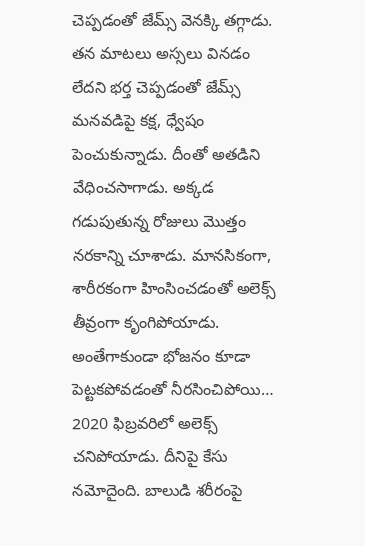చెప్పడంతో జేమ్స్ వెనక్కి తగ్గాడు. తన మాటలు అస్సలు వినడం లేదని భర్త చెప్పడంతో జేమ్స్ మనవడిపై కక్ష, ధ్వేషం పెంచుకున్నాడు. దీంతో అతడిని వేధించసాగాడు. అక్కడ గడుపుతున్న రోజులు మొత్తం నరకాన్ని చూశాడు. మానసికంగా, శారీరకంగా హింసించడంతో అలెక్స్ తీవ్రంగా కృంగిపోయాడు. అంతేగాకుండా భోజనం కూడా పెట్టకపోవడంతో నీరసించిపోయి… 2020 ఫిబ్రవరిలో అలెక్స్ చనిపోయాడు. దీనిపై కేసు నమోదైంది. బాలుడి శరీరంపై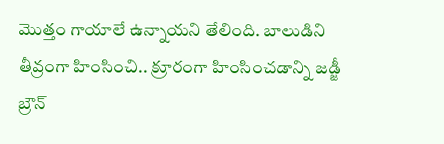మొత్తం గాయాలే ఉన్నాయని తేలింది. బాలుడిని తీవ్రంగా హింసించి.. క్రూరంగా హింసించడాన్ని జడ్జీ బ్రౌన్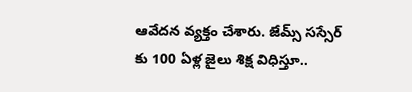ఆవేదన వ్యక్తం చేశారు. జేమ్స్ సస్సేర్ కు 100 ఏళ్ల జైలు శిక్ష విధిస్తూ..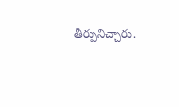తీర్పునిచ్చారు.